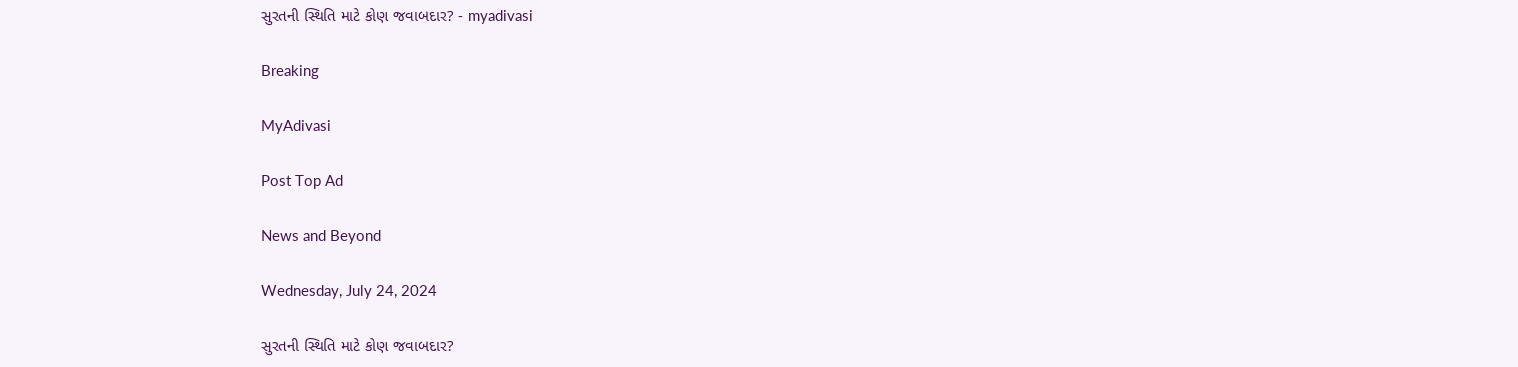સુરતની સ્થિતિ માટે કોણ જવાબદાર? - myadivasi

Breaking

MyAdivasi

Post Top Ad

News and Beyond

Wednesday, July 24, 2024

સુરતની સ્થિતિ માટે કોણ જવાબદાર?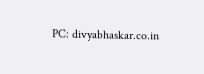PC: divyabhaskar.co.in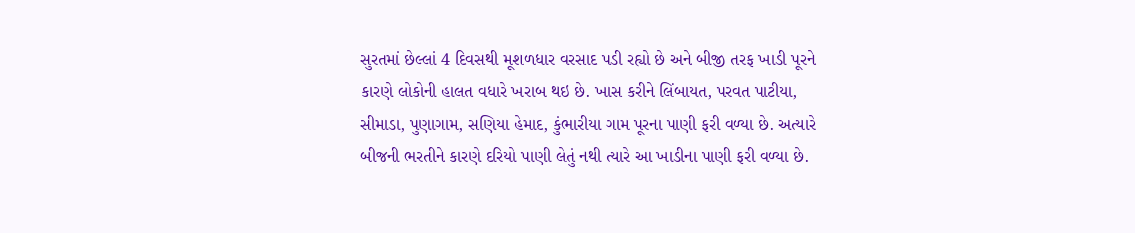સુરતમાં છેલ્લાં 4 દિવસથી મૂશળધાર વરસાદ પડી રહ્યો છે અને બીજી તરફ ખાડી પૂરને કારણે લોકોની હાલત વધારે ખરાબ થઇ છે. ખાસ કરીને લિંબાયત, પરવત પાટીયા, સીમાડા, પુણાગામ, સણિયા હેમાદ, કુંભારીયા ગામ પૂરના પાણી ફરી વળ્યા છે. અત્યારે બીજની ભરતીને કારણે દરિયો પાણી લેતું નથી ત્યારે આ ખાડીના પાણી ફરી વળ્યા છે.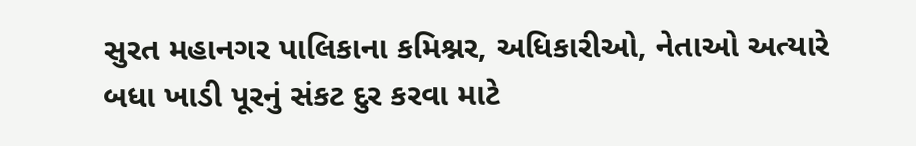સુરત મહાનગર પાલિકાના કમિશ્નર, અધિકારીઓ, નેતાઓ અત્યારે બધા ખાડી પૂરનું સંકટ દુર કરવા માટે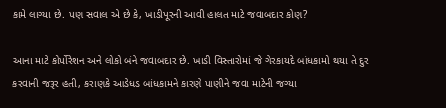કામે લાગ્યા છે. પણ સવાલ એ છે કે, ખાડીપૂરની આવી હાલત માટે જવાબદાર કોણ?

આના માટે કોર્પોરેશન અને લોકો બંને જવાબદાર છે. ખાડી વિસ્તારોમાં જે ગેરકાયદે બાંધકામો થયા તે દુર કરવાની જરૂર હતી, કરાણકે આડેધડ બાંધકામને કારણે પાણીને જવા માટેની જગ્યા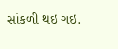સાંકળી થઇ ગઇ.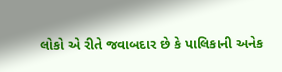લોકો એ રીતે જવાબદાર છે કે પાલિકાની અનેક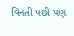વિંનતી પછી પણ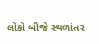લોકો બીજે સ્થળાંતર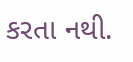કરતા નથી.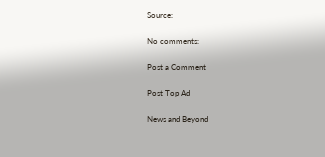Source:

No comments:

Post a Comment

Post Top Ad

News and Beyond